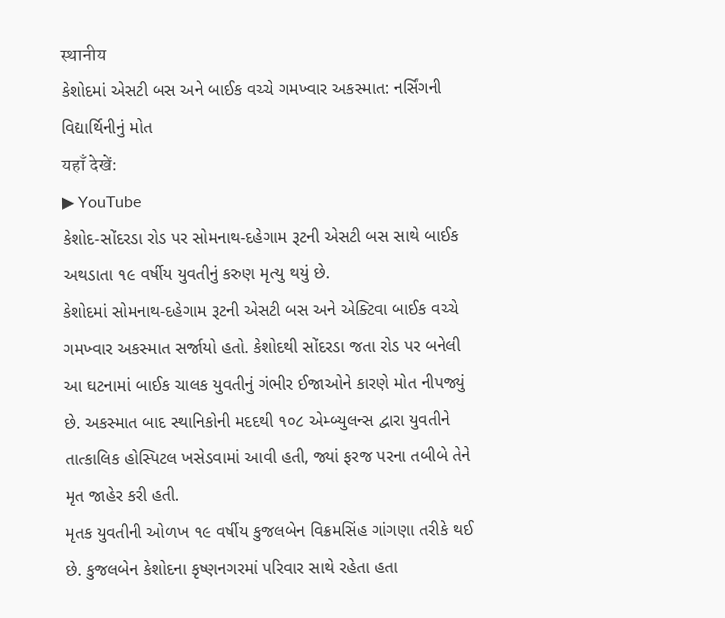स्थानीय
કેશોદમાં એસટી બસ અને બાઈક વચ્ચે ગમખ્વાર અકસ્માત: નર્સિંગની વિદ્યાર્થિનીનું મોત
यहाँ देखें:
▶ YouTube
કેશોદ-સોંદરડા રોડ પર સોમનાથ-દહેગામ રૂટની એસટી બસ સાથે બાઈક અથડાતા ૧૯ વર્ષીય યુવતીનું કરુણ મૃત્યુ થયું છે.
કેશોદમાં સોમનાથ-દહેગામ રૂટની એસટી બસ અને એક્ટિવા બાઈક વચ્ચે ગમખ્વાર અકસ્માત સર્જાયો હતો. કેશોદથી સોંદરડા જતા રોડ પર બનેલી આ ઘટનામાં બાઈક ચાલક યુવતીનું ગંભીર ઈજાઓને કારણે મોત નીપજ્યું છે. અકસ્માત બાદ સ્થાનિકોની મદદથી ૧૦૮ એમ્બ્યુલન્સ દ્વારા યુવતીને તાત્કાલિક હોસ્પિટલ ખસેડવામાં આવી હતી, જ્યાં ફરજ પરના તબીબે તેને મૃત જાહેર કરી હતી.
મૃતક યુવતીની ઓળખ ૧૯ વર્ષીય કુજલબેન વિક્રમસિંહ ગાંગણા તરીકે થઈ છે. કુજલબેન કેશોદના કૃષ્ણનગરમાં પરિવાર સાથે રહેતા હતા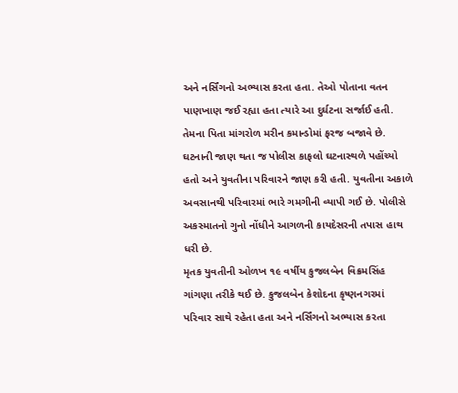અને નર્સિંગનો અભ્યાસ કરતા હતા. તેઓ પોતાના વતન પાણખાણ જઈ રહ્યા હતા ત્યારે આ દુર્ઘટના સર્જાઈ હતી. તેમના પિતા માંગરોળ મરીન કમાન્ડોમાં ફરજ બજાવે છે.
ઘટનાની જાણ થતા જ પોલીસ કાફલો ઘટનાસ્થળે પહોંચ્યો હતો અને યુવતીના પરિવારને જાણ કરી હતી. યુવતીના અકાળે અવસાનથી પરિવારમાં ભારે ગમગીની વ્યાપી ગઈ છે. પોલીસે અકસ્માતનો ગુનો નોંધીને આગળની કાયદેસરની તપાસ હાથ ધરી છે.
મૃતક યુવતીની ઓળખ ૧૯ વર્ષીય કુજલબેન વિક્રમસિંહ ગાંગણા તરીકે થઈ છે. કુજલબેન કેશોદના કૃષ્ણનગરમાં પરિવાર સાથે રહેતા હતા અને નર્સિંગનો અભ્યાસ કરતા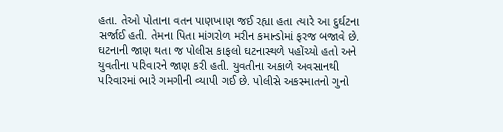હતા. તેઓ પોતાના વતન પાણખાણ જઈ રહ્યા હતા ત્યારે આ દુર્ઘટના સર્જાઈ હતી. તેમના પિતા માંગરોળ મરીન કમાન્ડોમાં ફરજ બજાવે છે.
ઘટનાની જાણ થતા જ પોલીસ કાફલો ઘટનાસ્થળે પહોંચ્યો હતો અને યુવતીના પરિવારને જાણ કરી હતી. યુવતીના અકાળે અવસાનથી પરિવારમાં ભારે ગમગીની વ્યાપી ગઈ છે. પોલીસે અકસ્માતનો ગુનો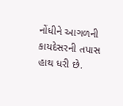નોંધીને આગળની કાયદેસરની તપાસ હાથ ધરી છે.